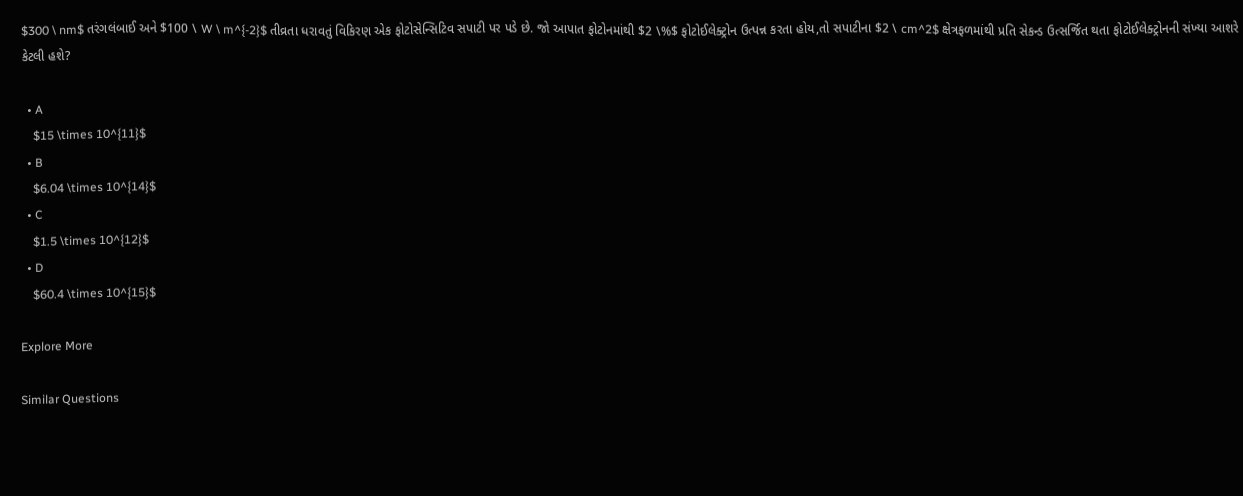$300 \ nm$ તરંગલંબાઈ અને $100 \ W \ m^{-2}$ તીવ્રતા ધરાવતું વિકિરણ એક ફોટોસેન્સિટિવ સપાટી પર પડે છે. જો આપાત ફોટોનમાંથી $2 \%$ ફોટોઈલેક્ટ્રોન ઉત્પન્ન કરતા હોય,તો સપાટીના $2 \ cm^2$ ક્ષેત્રફળમાંથી પ્રતિ સેકન્ડ ઉત્સર્જિત થતા ફોટોઈલેક્ટ્રોનની સંખ્યા આશરે કેટલી હશે?

  • A
    $15 \times 10^{11}$
  • B
    $6.04 \times 10^{14}$
  • C
    $1.5 \times 10^{12}$
  • D
    $60.4 \times 10^{15}$

Explore More

Similar Questions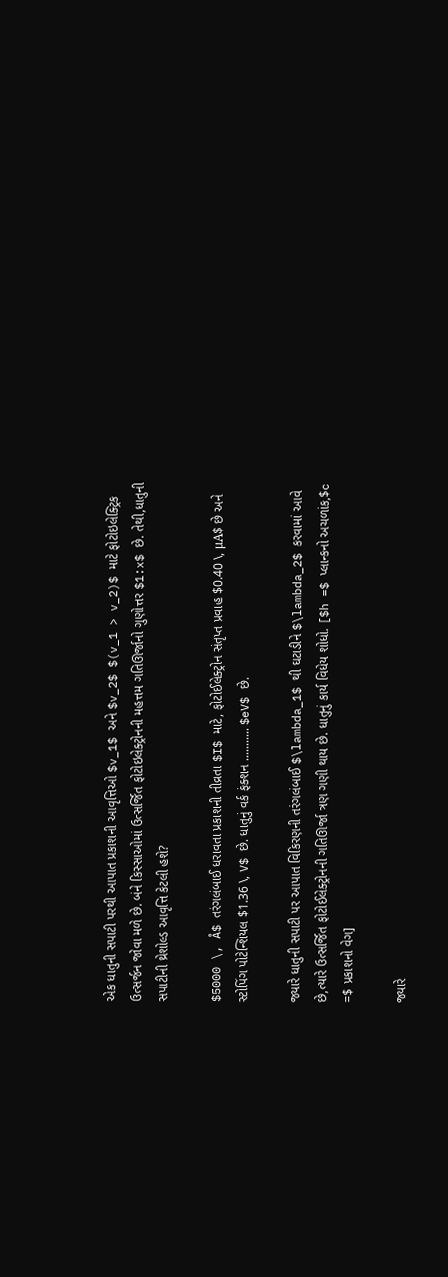એક ધાતુની સપાટી પરથી આપાત પ્રકાશની આવૃત્તિઓ $v_1$ અને $v_2$ $(v_1 > v_2)$ માટે ફોટોઇલેક્ટ્રિક ઉત્સર્જન જોવા મળે છે. બંને કિસ્સાઓમાં ઉત્સર્જિત ફોટોઇલેક્ટ્રોનની મહત્તમ ગતિઊર્જાનો ગુણોત્તર $1:x$ છે. તેથી,ધાતુની સપાટીની થ્રેશોલ્ડ આવૃત્તિ કેટલી હશે?

$5000 \, Å$ તરંગલંબાઈ ધરાવતા પ્રકાશની તીવ્રતા $I$ માટે, ફોટોઈલેક્ટ્રોન સંતૃપ્ત પ્રવાહ $0.40 \, μA$ છે અને સ્ટોપિંગ પોટેન્શિયલ $1.36 \, V$ છે. ધાતુનું વર્ક ફંક્શન ........... $eV$ છે.

જ્યારે ધાતુની સપાટી પર આપાત વિકિરણની તરંગલંબાઈ $\lambda_1$ થી ઘટાડીને $\lambda_2$ કરવામાં આવે છે,ત્યારે ઉત્સર્જિત ફોટોઈલેક્ટ્રોનની ગતિઊર્જા ત્રણ ગણી થાય છે. ધાતુનું કાર્ય વિધેય શોધો. [$h =$ પ્લાન્કનો અચળાંક,$c =$ પ્રકાશનો વેગ]

જ્યારે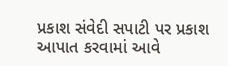પ્રકાશ સંવેદી સપાટી પર પ્રકાશ આપાત કરવામાં આવે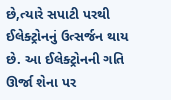છે,ત્યારે સપાટી પરથી ઈલેક્ટ્રોનનું ઉત્સર્જન થાય છે. આ ઈલેક્ટ્રોનની ગતિ ઊર્જા શેના પર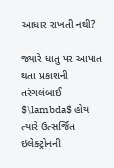આધાર રાખતી નથી?

જ્યારે ધાતુ પર આપાત થતા પ્રકાશની તરંગલંબાઈ $\lambda$ હોય ત્યારે ઉત્સર્જિત ઇલેક્ટ્રોનની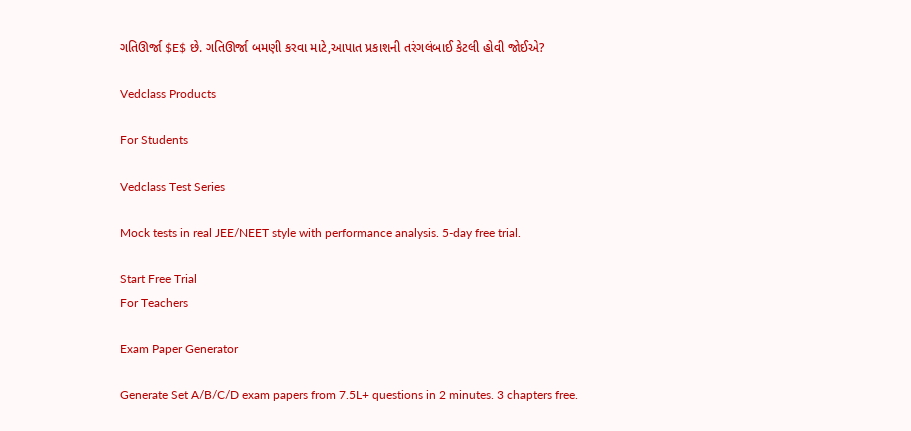ગતિઊર્જા $E$ છે. ગતિઊર્જા બમણી કરવા માટે,આપાત પ્રકાશની તરંગલંબાઈ કેટલી હોવી જોઈએ?

Vedclass Products

For Students

Vedclass Test Series

Mock tests in real JEE/NEET style with performance analysis. 5-day free trial.

Start Free Trial
For Teachers

Exam Paper Generator

Generate Set A/B/C/D exam papers from 7.5L+ questions in 2 minutes. 3 chapters free.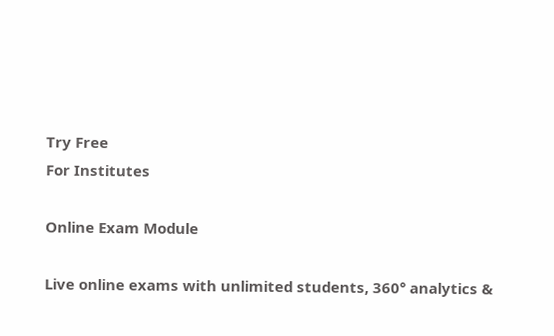Try Free
For Institutes

Online Exam Module

Live online exams with unlimited students, 360° analytics &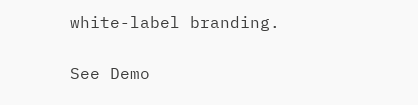white-label branding.

See Demo